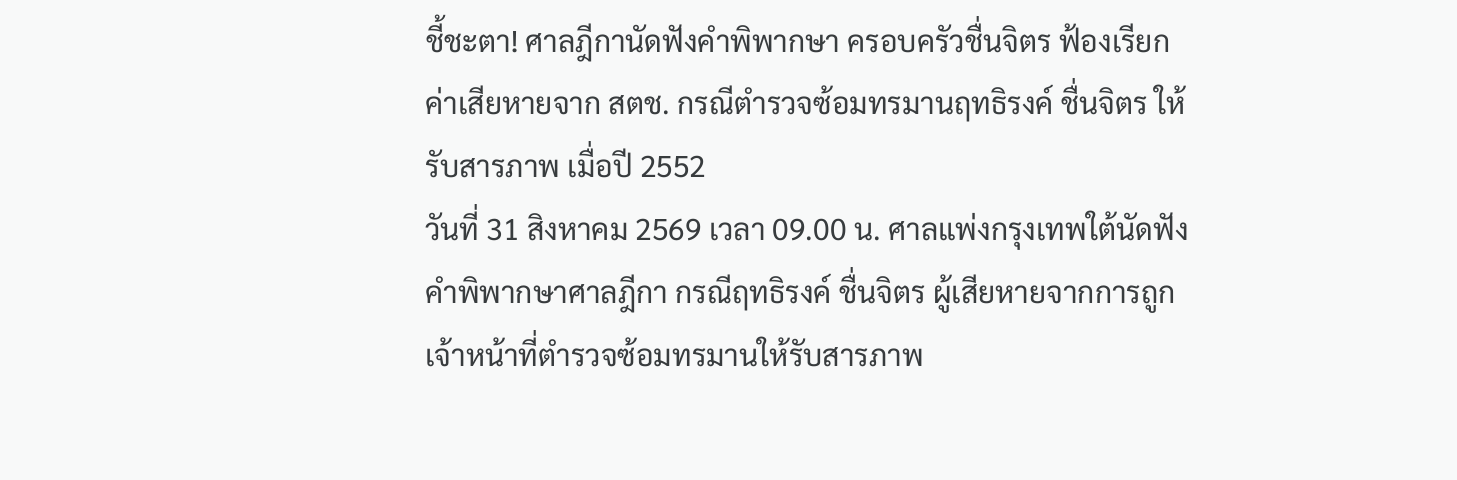ชี้ชะตา! ศาลฎีกานัดฟังคำพิพากษา ครอบครัวชื่นจิตร ฟ้องเรียกค่าเสียหายจาก สตช. กรณีตำรวจซ้อมทรมานฤทธิรงค์ ชื่นจิตร ให้รับสารภาพ เมื่อปี 2552
วันที่ 31 สิงหาคม 2569 เวลา 09.00 น. ศาลแพ่งกรุงเทพใต้นัดฟังคำพิพากษาศาลฎีกา กรณีฤทธิรงค์ ชื่นจิตร ผู้เสียหายจากการถูกเจ้าหน้าที่ตำรวจซ้อมทรมานให้รับสารภาพ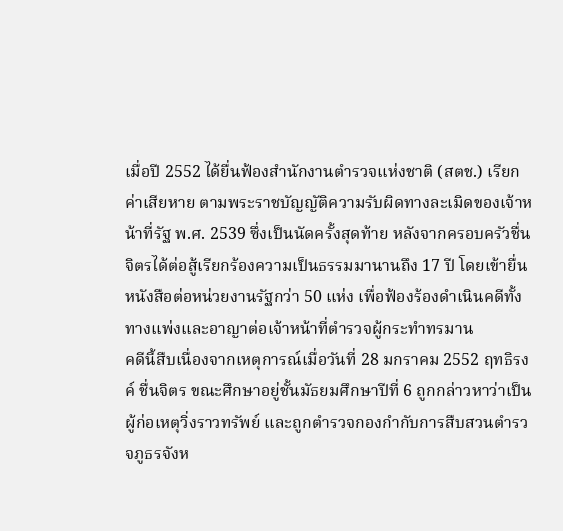เมื่อปี 2552 ได้ยื่นฟ้องสำนักงานตำรวจแห่งชาติ (สตช.) เรียกค่าเสียหาย ตามพระราชบัญญัติความรับผิดทางละเมิดของเจ้าหน้าที่รัฐ พ.ศ. 2539 ซึ่งเป็นนัดครั้งสุดท้าย หลังจากครอบครัวชื่นจิตรได้ต่อสู้เรียกร้องความเป็นธรรมมานานถึง 17 ปี โดยเข้ายื่นหนังสือต่อหน่วยงานรัฐกว่า 50 แห่ง เพื่อฟ้องร้องดำเนินคดีทั้งทางแพ่งและอาญาต่อเจ้าหน้าที่ตำรวจผู้กระทำทรมาน
คดีนี้สืบเนื่องจากเหตุการณ์เมื่อวันที่ 28 มกราคม 2552 ฤทธิรงค์ ชื่นจิตร ขณะศึกษาอยู่ชั้นมัธยมศึกษาปีที่ 6 ถูกกล่าวหาว่าเป็นผู้ก่อเหตุวิ่งราวทรัพย์ และถูกตำรวจกองกำกับการสืบสวนตำรวจภูธรจังห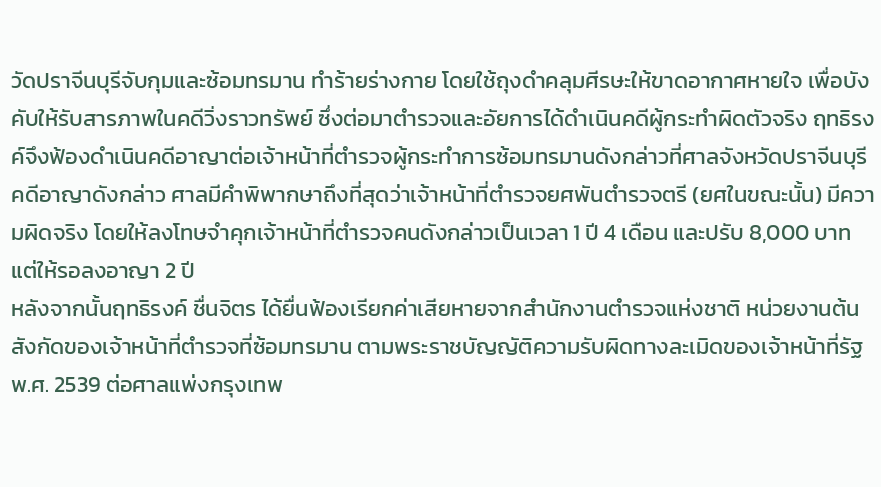วัดปราจีนบุรีจับกุมและซ้อมทรมาน ทำร้ายร่างกาย โดยใช้ถุงดำคลุมศีรษะให้ขาดอากาศหายใจ เพื่อบังคับให้รับสารภาพในคดีวิ่งราวทรัพย์ ซึ่งต่อมาตำรวจและอัยการได้ดำเนินคดีผู้กระทำผิดตัวจริง ฤทธิรงค์จึงฟ้องดำเนินคดีอาญาต่อเจ้าหน้าที่ตำรวจผู้กระทำการซ้อมทรมานดังกล่าวที่ศาลจังหวัดปราจีนบุรี คดีอาญาดังกล่าว ศาลมีคำพิพากษาถึงที่สุดว่าเจ้าหน้าที่ตำรวจยศพันตำรวจตรี (ยศในขณะนั้น) มีความผิดจริง โดยให้ลงโทษจำคุกเจ้าหน้าที่ตำรวจคนดังกล่าวเป็นเวลา 1 ปี 4 เดือน และปรับ 8,000 บาท แต่ให้รอลงอาญา 2 ปี
หลังจากนั้นฤทธิรงค์ ชื่นจิตร ได้ยื่นฟ้องเรียกค่าเสียหายจากสำนักงานตำรวจแห่งชาติ หน่วยงานต้นสังกัดของเจ้าหน้าที่ตำรวจที่ซ้อมทรมาน ตามพระราชบัญญัติความรับผิดทางละเมิดของเจ้าหน้าที่รัฐ พ.ศ. 2539 ต่อศาลแพ่งกรุงเทพ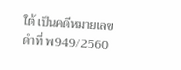ใต้ เป็นคดีหมายเลขดำที่ พ949/2560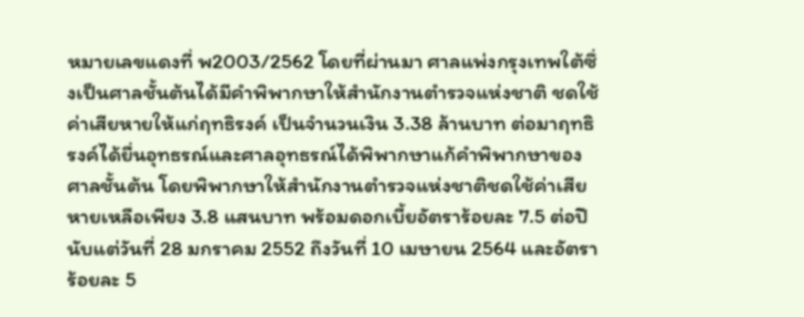หมายเลขแดงที่ พ2003/2562 โดยที่ผ่านมา ศาลแพ่งกรุงเทพใต้ซึ่งเป็นศาลชั้นต้นได้มีคำพิพากษาให้สำนักงานตำรวจแห่งชาติ ชดใช้ค่าเสียหายให้แก่ฤทธิรงค์ เป็นจำนวนเงิน 3.38 ล้านบาท ต่อมาฤทธิรงค์ได้ยื่นอุทธรณ์และศาลอุทธรณ์ได้พิพากษาแก้คำพิพากษาของศาลชั้นต้น โดยพิพากษาให้สำนักงานตำรวจแห่งชาติชดใช้ค่าเสียหายเหลือเพียง 3.8 แสนบาท พร้อมดอกเบี้ยอัตราร้อยละ 7.5 ต่อปี นับแต่วันที่ 28 มกราคม 2552 ถึงวันที่ 10 เมษายน 2564 และอัตราร้อยละ 5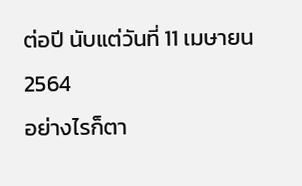ต่อปี นับแต่วันที่ 11 เมษายน 2564
อย่างไรก็ตา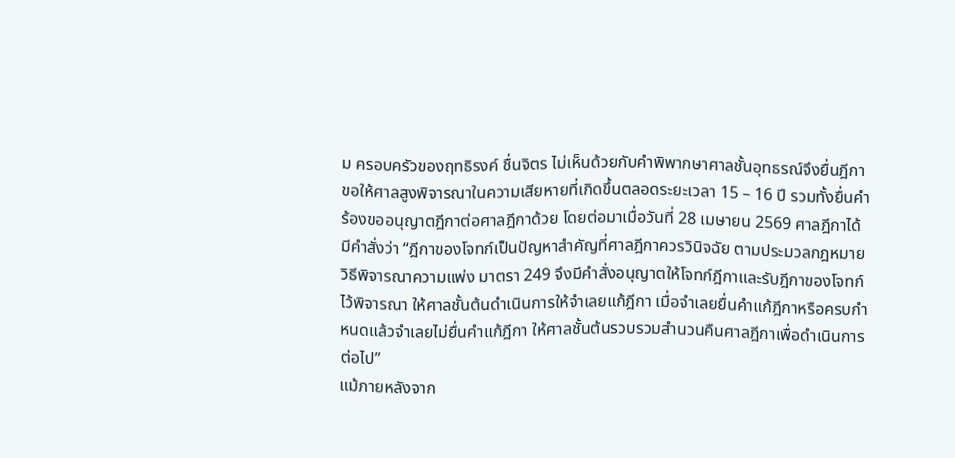ม ครอบครัวของฤทธิรงค์ ชื่นจิตร ไม่เห็นด้วยกับคำพิพากษาศาลชั้นอุทธรณ์จึงยื่นฎีกาขอให้ศาลสูงพิจารณาในความเสียหายที่เกิดขึ้นตลอดระยะเวลา 15 – 16 ปี รวมทั้งยื่นคำร้องขออนุญาตฎีกาต่อศาลฎีกาด้วย โดยต่อมาเมื่อวันที่ 28 เมษายน 2569 ศาลฎีกาได้มีคำสั่งว่า “ฎีกาของโจทก์เป็นปัญหาสำคัญที่ศาลฎีกาควรวินิจฉัย ตามประมวลกฎหมายวิธีพิจารณาความแพ่ง มาตรา 249 จึงมีคำสั่งอนุญาตให้โจทก์ฎีกาและรับฎีกาของโจทก์ไว้พิจารณา ให้ศาลชั้นต้นดำเนินการให้จำเลยแก้ฎีกา เมื่อจำเลยยื่นคำแก้ฎีกาหรือครบกำหนดแล้วจำเลยไม่ยื่นคำแก้ฎีกา ให้ศาลชั้นต้นรวบรวมสำนวนคืนศาลฎีกาเพื่อดำเนินการต่อไป”
แม้ภายหลังจาก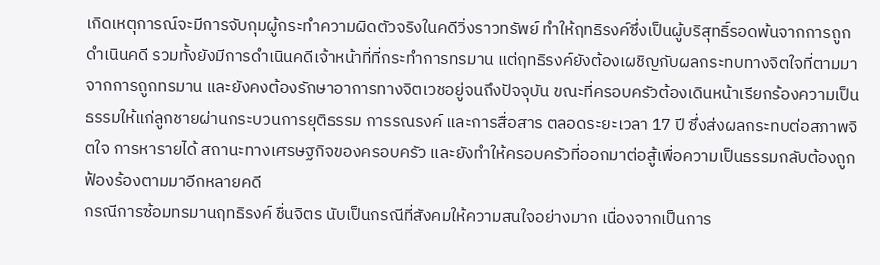เกิดเหตุการณ์จะมีการจับกุมผู้กระทำความผิดตัวจริงในคดีวิ่งราวทรัพย์ ทำให้ฤทธิรงค์ซึ่งเป็นผู้บริสุทธิ์รอดพ้นจากการถูกดำเนินคดี รวมทั้งยังมีการดำเนินคดีเจ้าหน้าที่ที่กระทำการทรมาน แต่ฤทธิรงค์ยังต้องเผชิญกับผลกระทบทางจิตใจที่ตามมาจากการถูกทรมาน และยังคงต้องรักษาอาการทางจิตเวชอยู่จนถึงปัจจุบัน ขณะที่ครอบครัวต้องเดินหน้าเรียกร้องความเป็นธรรมให้แก่ลูกชายผ่านกระบวนการยุติธรรม การรณรงค์ และการสื่อสาร ตลอดระยะเวลา 17 ปี ซึ่งส่งผลกระทบต่อสภาพจิตใจ การหารายได้ สถานะทางเศรษฐกิจของครอบครัว และยังทำให้ครอบครัวที่ออกมาต่อสู้เพื่อความเป็นธรรมกลับต้องถูกฟ้องร้องตามมาอีกหลายคดี
กรณีการซ้อมทรมานฤทธิรงค์ ชื่นจิตร นับเป็นกรณีที่สังคมให้ความสนใจอย่างมาก เนื่องจากเป็นการ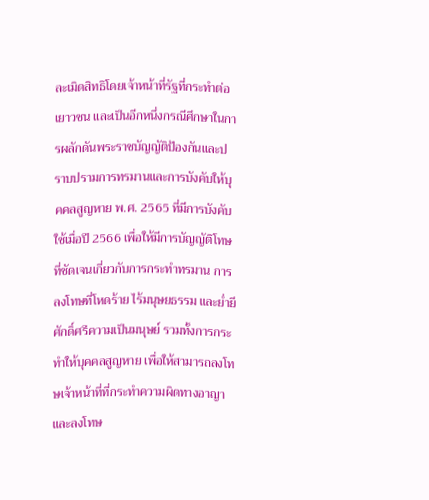ละเมิดสิทธิโดยเจ้าหน้าที่รัฐที่กระทำต่อเยาวชน และเป็นอีกหนึ่งกรณีศึกษาในการผลักดันพระราชบัญญัติป้องกันและปราบปรามการทรมานและการบังคับให้บุคคลสูญหาย พ.ศ. 2565 ที่มีการบังคับใช้เมื่อปี 2566 เพื่อให้มีการบัญญัติโทษที่ชัดเจนเกี่ยวกับการกระทำทรมาน การลงโทษที่โหดร้าย ไร้มนุษยธรรม และย่ำยีศักดิ์ศรีความเป็นมนุษย์ รวมทั้งการกระทำให้บุคคลสูญหาย เพื่อให้สามารถลงโทษเจ้าหน้าที่ที่กระทำความผิดทางอาญา และลงโทษ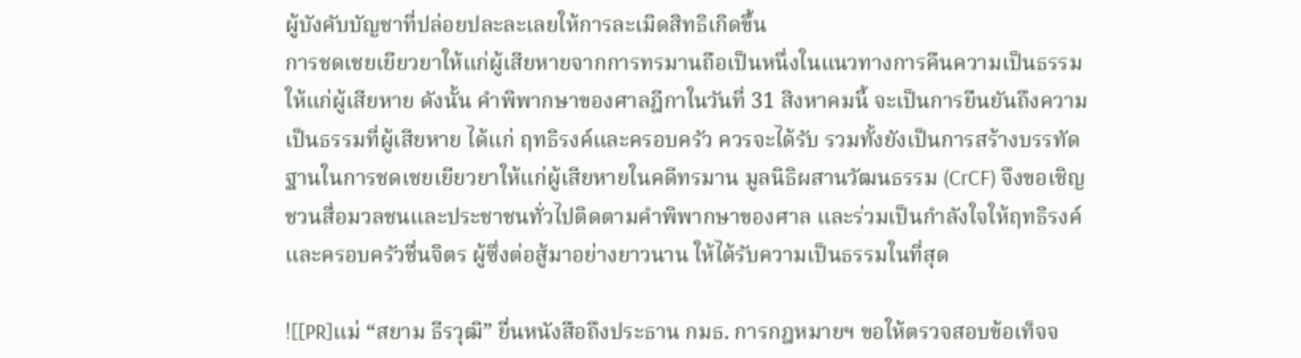ผู้บังคับบัญชาที่ปล่อยปละละเลยให้การละเมิดสิทธิเกิดขึ้น
การชดเชยเยียวยาให้แก่ผู้เสียหายจากการทรมานถือเป็นหนึ่งในแนวทางการคืนความเป็นธรรมให้แก่ผู้เสียหาย ดังนั้น คำพิพากษาของศาลฎีกาในวันที่ 31 สิงหาคมนี้ จะเป็นการยืนยันถึงความเป็นธรรมที่ผู้เสียหาย ได้แก่ ฤทธิรงค์และครอบครัว ควรจะได้รับ รวมทั้งยังเป็นการสร้างบรรทัดฐานในการชดเชยเยียวยาให้แก่ผู้เสียหายในคดีทรมาน มูลนิธิผสานวัฒนธรรม (CrCF) จึงขอเชิญชวนสื่อมวลชนและประชาชนทั่วไปติดตามคำพิพากษาของศาล และร่วมเป็นกำลังใจให้ฤทธิรงค์และครอบครัวชื่นจิตร ผู้ซึ่งต่อสู้มาอย่างยาวนาน ให้ได้รับความเป็นธรรมในที่สุด

![[PR]แม่ “สยาม ธีรวุฒิ” ยื่นหนังสือถึงประธาน กมธ. การกฎหมายฯ ขอให้ตรวจสอบข้อเท็จจ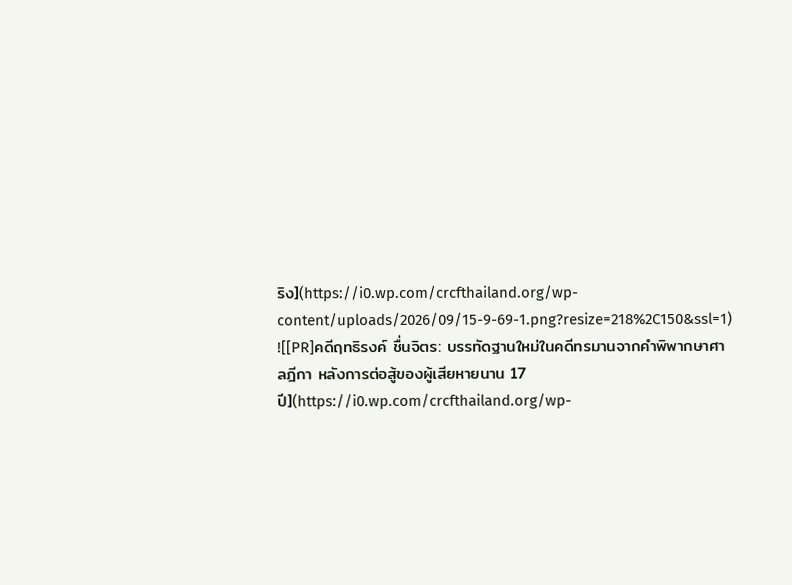ริง](https://i0.wp.com/crcfthailand.org/wp-content/uploads/2026/09/15-9-69-1.png?resize=218%2C150&ssl=1)
![[PR]คดีฤทธิรงค์ ชื่นจิตร: บรรทัดฐานใหม่ในคดีทรมานจากคำพิพากษาศาลฎีกา หลังการต่อสู้ของผู้เสียหายนาน 17 ปี](https://i0.wp.com/crcfthailand.org/wp-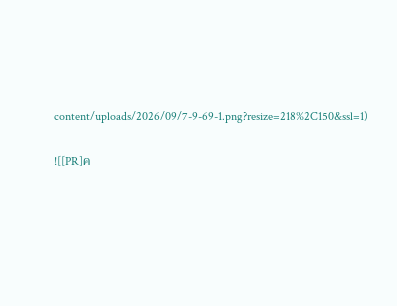content/uploads/2026/09/7-9-69-1.png?resize=218%2C150&ssl=1)


![[PR]ค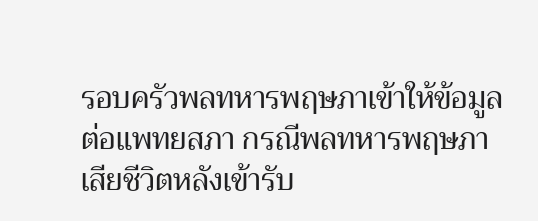รอบครัวพลทหารพฤษภาเข้าให้ข้อมูลต่อแพทยสภา กรณีพลทหารพฤษภาเสียชีวิตหลังเข้ารับ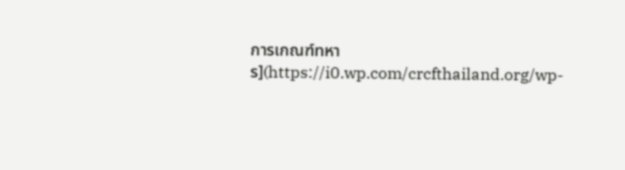การเกณฑ์ทหาร](https://i0.wp.com/crcfthailand.org/wp-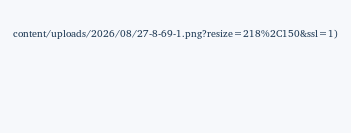content/uploads/2026/08/27-8-69-1.png?resize=218%2C150&ssl=1)